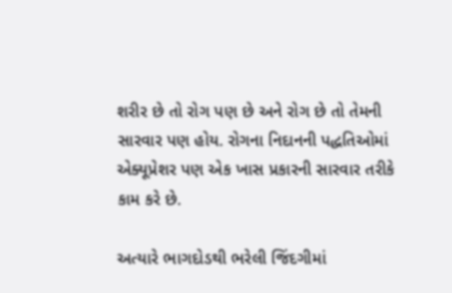શરીર છે તો રોગ પણ છે અને રોગ છે તો તેમની સારવાર પણ હોય. રોગના નિદાનની પદ્ધતિઓમાં એક્યૂપ્રેશર પણ એક ખાસ પ્રકારની સારવાર તરીકે કામ કરે છે.

અત્યારે ભાગદોડથી ભરેલી જિંદગીમાં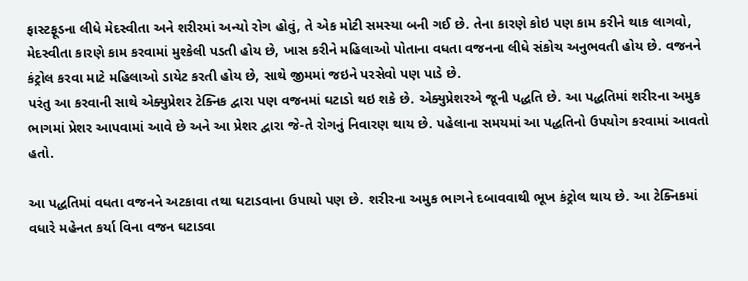ફાસ્ટફૂડના લીધે મેદસ્વીતા અને શરીરમાં અન્યો રોગ હોવું, તે એક મોટી સમસ્યા બની ગઈ છે. તેના કારણે કોઇ પણ કામ કરીને થાક લાગવો, મેદસ્વીતા કારણે કામ કરવામાં મુશ્કેલી પડતી હોય છે, ખાસ કરીને મહિલાઓ પોતાના વધતા વજનના લીધે સંકોચ અનુભવતી હોય છે. વજનને કંટ્રોલ કરવા માટે મહિલાઓ ડાયેટ કરતી હોય છે, સાથે જીમમાં જઇને પરસેવો પણ પાડે છે.
પરંતુ આ કરવાની સાથે એક્યુપ્રેશર ટેક્નિક દ્વારા પણ વજનમાં ઘટાડો થઇ શકે છે. એક્યુપ્રેશરએ જૂની પદ્ધતિ છે. આ પદ્ધતિમાં શરીરના અમુક ભાગમાં પ્રેશર આપવામાં આવે છે અને આ પ્રેશર દ્વારા જે-તે રોગનું નિવારણ થાય છે. પહેલાના સમયમાં આ પદ્ધતિનો ઉપયોગ કરવામાં આવતો હતો.

આ પદ્ધતિમાં વધતા વજનને અટકાવા તથા ઘટાડવાના ઉપાયો પણ છે. શરીરના અમુક ભાગને દબાવવાથી ભૂખ કંટ્રોલ થાય છે. આ ટેક્નિકમાં વધારે મહેનત કર્યા વિના વજન ઘટાડવા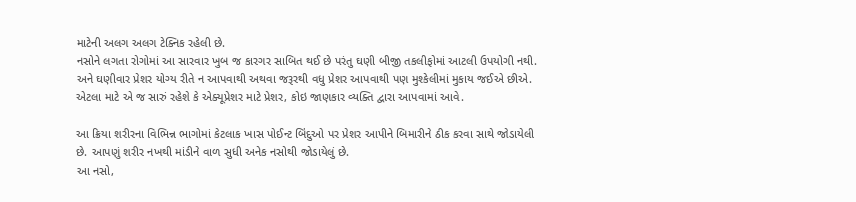માટેની અલગ અલગ ટેક્નિક રહેલી છે.
નસોને લગતા રોગોમાં આ સારવાર ખુબ જ કારગર સાબિત થઈ છે પરંતુ ઘણી બીજી તકલીફોમાં આટલી ઉપયોગી નથી. અને ઘણીવાર પ્રેશર યોગ્ય રીતે ન આપવાથી અથવા જરૂરથી વધુ પ્રેશર આપવાથી પણ મુશ્કેલીમાં મુકાય જઈએ છીએ. એટલા માટે એ જ સારું રહેશે કે એક્યૂપ્રેશર માટે પ્રેશર, કોઇ જાણકાર વ્યક્તિ દ્વારા આપવામાં આવે.

આ ક્રિયા શરીરના વિભિન્ન ભાગોમાં કેટલાક ખાસ પોઈન્ટ બિંદુઓ પર પ્રેશર આપીને બિમારીને ઠીક કરવા સાથે જોડાયેલી છે. આપણું શરીર નખથી માંડીને વાળ સુધી અનેક નસોથી જોડાયેલું છે.
આ નસો,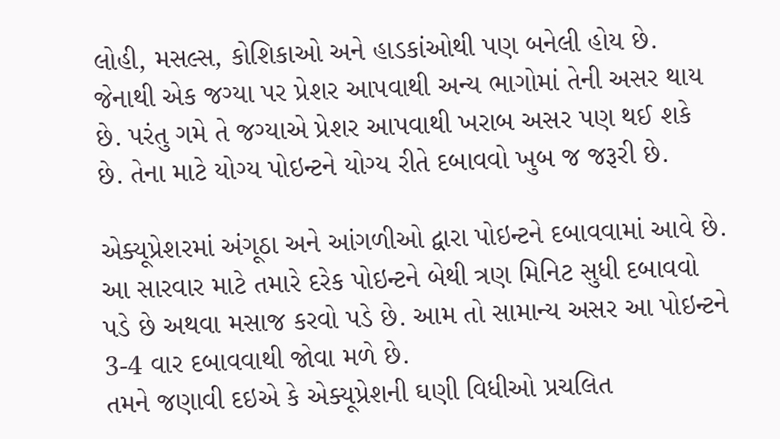લોહી, મસલ્સ, કોશિકાઓ અને હાડકાંઓથી પણ બનેલી હોય છે. જેનાથી એક જગ્યા પર પ્રેશર આપવાથી અન્ય ભાગોમાં તેની અસર થાય છે. પરંતુ ગમે તે જગ્યાએ પ્રેશર આપવાથી ખરાબ અસર પણ થઈ શકે છે. તેના માટે યોગ્ય પોઇન્ટને યોગ્ય રીતે દબાવવો ખુબ જ જરૂરી છે.

એક્યૂપ્રેશરમાં અંગૂઠા અને આંગળીઓ દ્વારા પોઇન્ટને દબાવવામાં આવે છે. આ સારવાર માટે તમારે દરેક પોઇન્ટને બેથી ત્રણ મિનિટ સુધી દબાવવો પડે છે અથવા મસાજ કરવો પડે છે. આમ તો સામાન્ય અસર આ પોઇન્ટને 3-4 વાર દબાવવાથી જોવા મળે છે.
તમને જણાવી દઇએ કે એક્યૂપ્રેશની ઘણી વિધીઓ પ્રચલિત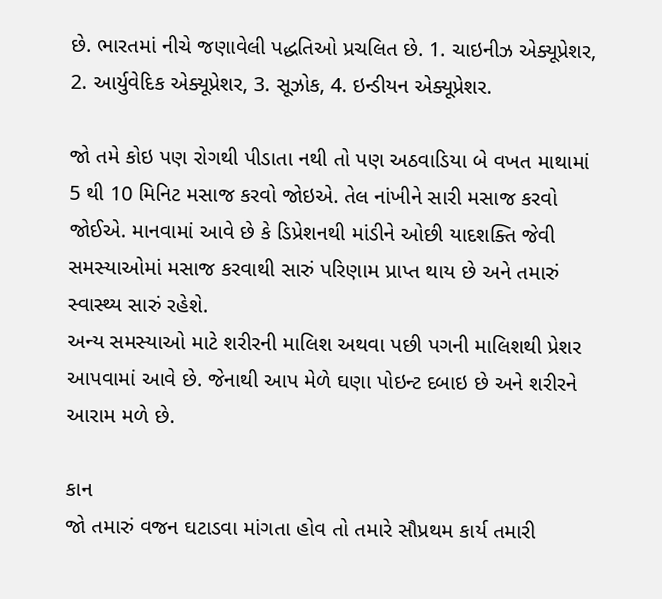છે. ભારતમાં નીચે જણાવેલી પદ્ધતિઓ પ્રચલિત છે. 1. ચાઇનીઝ એક્યૂપ્રેશર, 2. આર્યુવેદિક એક્યૂપ્રેશર, 3. સૂઝોક, 4. ઇન્ડીયન એક્યૂપ્રેશર.

જો તમે કોઇ પણ રોગથી પીડાતા નથી તો પણ અઠવાડિયા બે વખત માથામાં 5 થી 10 મિનિટ મસાજ કરવો જોઇએ. તેલ નાંખીને સારી મસાજ કરવો જોઈએ. માનવામાં આવે છે કે ડિપ્રેશનથી માંડીને ઓછી યાદશક્તિ જેવી સમસ્યાઓમાં મસાજ કરવાથી સારું પરિણામ પ્રાપ્ત થાય છે અને તમારું સ્વાસ્થ્ય સારું રહેશે.
અન્ય સમસ્યાઓ માટે શરીરની માલિશ અથવા પછી પગની માલિશથી પ્રેશર આપવામાં આવે છે. જેનાથી આપ મેળે ઘણા પોઇન્ટ દબાઇ છે અને શરીરને આરામ મળે છે.

કાન
જો તમારું વજન ઘટાડવા માંગતા હોવ તો તમારે સૌપ્રથમ કાર્ય તમારી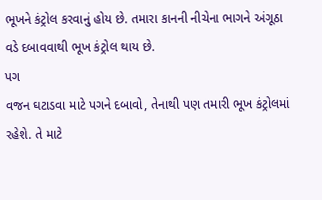ભૂખને કંટ્રોલ કરવાનું હોય છે. તમારા કાનની નીચેના ભાગને અંગૂઠા વડે દબાવવાથી ભૂખ કંટ્રોલ થાય છે.
પગ
વજન ઘટાડવા માટે પગને દબાવો, તેનાથી પણ તમારી ભૂખ કંટ્રોલમાં રહેશે. તે માટે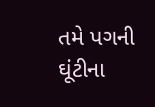તમે પગની ઘૂંટીના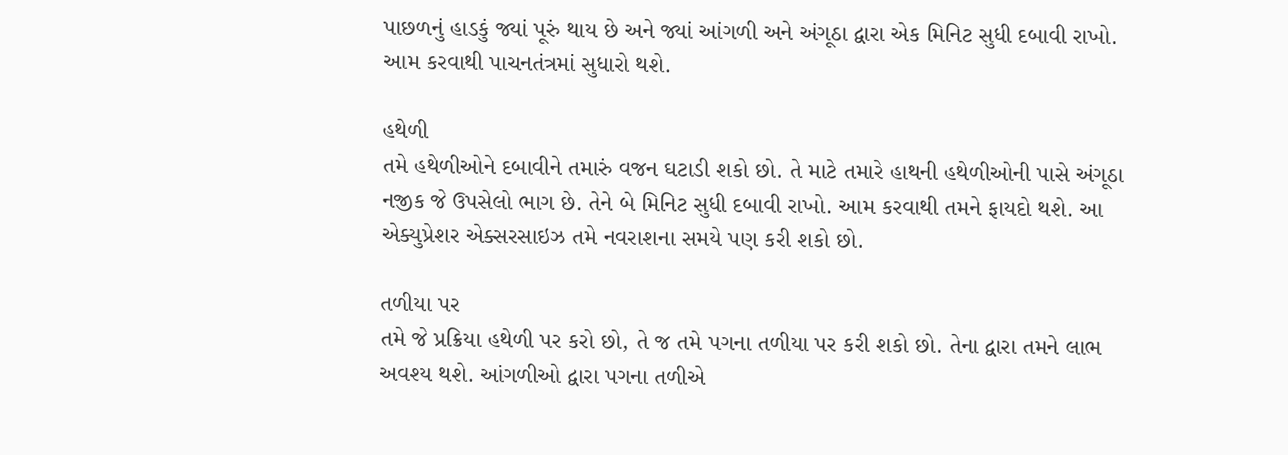પાછળનું હાડકું જ્યાં પૂરું થાય છે અને જ્યાં આંગળી અને અંગૂઠા દ્વારા એક મિનિટ સુધી દબાવી રાખો. આમ કરવાથી પાચનતંત્રમાં સુધારો થશે.

હથેળી
તમે હથેળીઓને દબાવીને તમારું વજન ઘટાડી શકો છો. તે માટે તમારે હાથની હથેળીઓની પાસે અંગૂઠા નજીક જે ઉપસેલો ભાગ છે. તેને બે મિનિટ સુધી દબાવી રાખો. આમ કરવાથી તમને ફાયદો થશે. આ એક્યુપ્રેશર એક્સરસાઇઝ તમે નવરાશના સમયે પણ કરી શકો છો.

તળીયા પર
તમે જે પ્રક્રિયા હથેળી પર કરો છો, તે જ તમે પગના તળીયા પર કરી શકો છો. તેના દ્વારા તમને લાભ અવશ્ય થશે. આંગળીઓ દ્વારા પગના તળીએ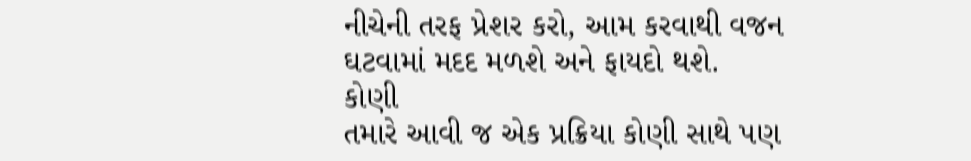નીચેની તરફ પ્રેશર કરો, આમ કરવાથી વજન ઘટવામાં મદદ મળશે અને ફાયદો થશે.
કોણી
તમારે આવી જ એક પ્રક્રિયા કોણી સાથે પણ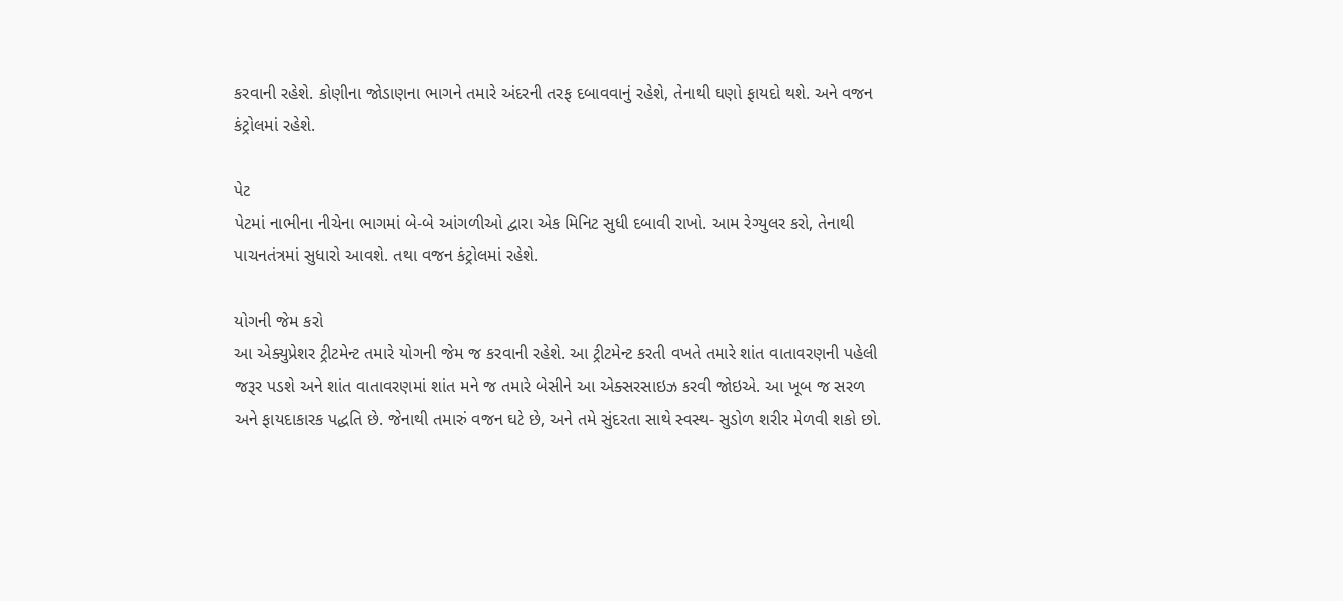કરવાની રહેશે. કોણીના જોડાણના ભાગને તમારે અંદરની તરફ દબાવવાનું રહેશે, તેનાથી ઘણો ફાયદો થશે. અને વજન કંટ્રોલમાં રહેશે.

પેટ
પેટમાં નાભીના નીચેના ભાગમાં બે-બે આંગળીઓ દ્વારા એક મિનિટ સુધી દબાવી રાખો. આમ રેગ્યુલર કરો, તેનાથી પાચનતંત્રમાં સુધારો આવશે. તથા વજન કંટ્રોલમાં રહેશે.

યોગની જેમ કરો
આ એક્યુપ્રેશર ટ્રીટમેન્ટ તમારે યોગની જેમ જ કરવાની રહેશે. આ ટ્રીટમેન્ટ કરતી વખતે તમારે શાંત વાતાવરણની પહેલી જરૂર પડશે અને શાંત વાતાવરણમાં શાંત મને જ તમારે બેસીને આ એક્સરસાઇઝ કરવી જોઇએ. આ ખૂબ જ સરળ અને ફાયદાકારક પદ્ધતિ છે. જેનાથી તમારું વજન ઘટે છે, અને તમે સુંદરતા સાથે સ્વસ્થ- સુડોળ શરીર મેળવી શકો છો.